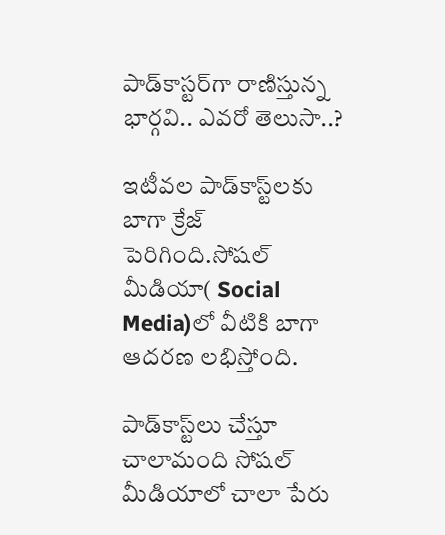పాడ్‌కాస్టర్‌గా రాణిస్తున్న భార్గవి.. ఎవరో తెలుసా..?

ఇటీవల పాడ్‌కాస్ట్‌లకు బాగా క్రేజ్ పెరిగింది.సోషల్ మీడియా( Social Media)లో వీటికి బాగా ఆదరణ లభిస్తోంది.

పాడ్‌కాస్ట్‌లు చేస్తూ చాలామంది సోషల్ మీడియాలో చాలా పేరు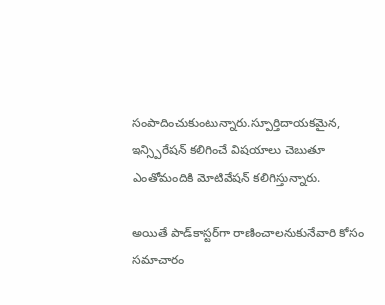సంపాదించుకుంటున్నారు.స్పూర్తిదాయకమైన, ఇన్స్పిరేషన్ కలిగించే విషయాలు చెబుతూ ఎంతోమందికి మోటివేషన్ కలిగిస్తున్నారు.

అయితే పాడ్‌కాస్టర్‌గా రాణించాలనుకునేవారి కోసం సమాచారం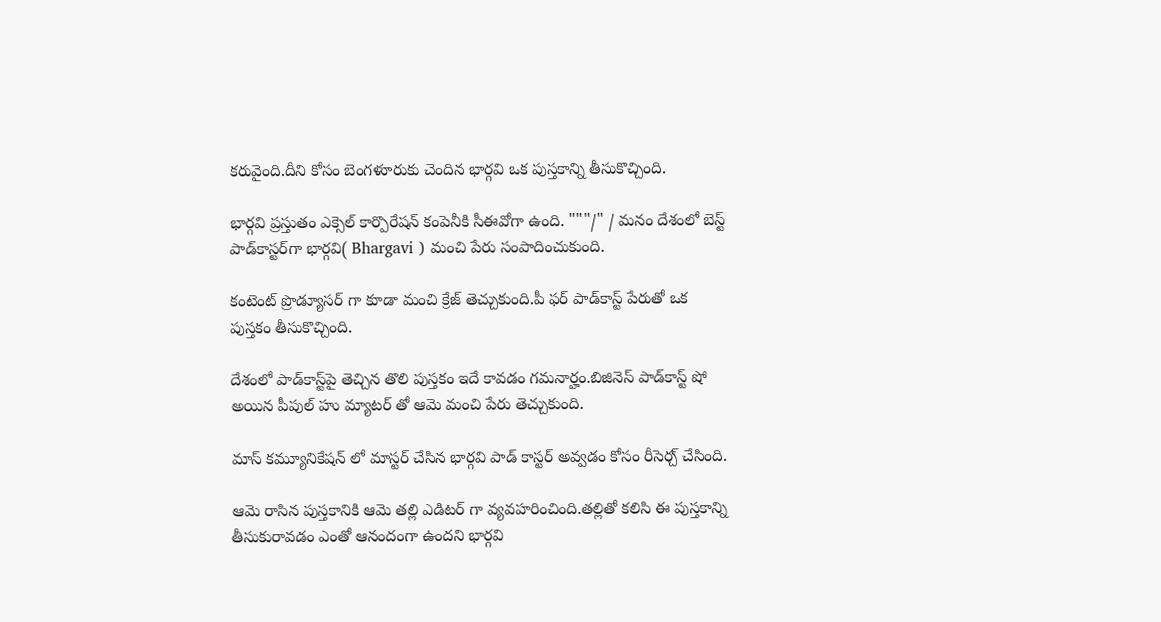కరువైంది.దీని కోసం బెంగళూరుకు చెందిన భార్గవి ఒక పుస్తకాన్ని తీసుకొచ్చింది.

భార్గవి ప్రస్తుతం ఎక్సెల్ కార్పొరేషన్ కంపెనీకి సీఈవోగా ఉంది. """/" / మనం దేశంలో బెస్ట్ పాడ్‌కాస్టర్‌గా భార్గవి( Bhargavi ) మంచి పేరు సంపాదించుకుంది.

కంటెంట్ ప్రొడ్యూసర్ గా కూడా మంచి క్రేజ్ తెచ్చుకుంది.పీ ఫర్ పాడ్‌కాస్ట్ పేరుతో ఒక పుస్తకం తీసుకొచ్చింది.

దేశంలో పాడ్‌కాస్ట్‌పై తెచ్చిన తొలి పుస్తకం ఇదే కావడం గమనార్హం.బిజినెస్ పాడ్‌కాస్ట్ షో అయిన పీపుల్ హు మ్యాటర్ తో ఆమె మంచి పేరు తెచ్చుకుంది.

మాస్ కమ్యూనికేషన్ లో మాస్టర్ చేసిన భార్గవి పాడ్ కాస్టర్ అవ్వడం కోసం రీసెర్చ్ చేసింది.

ఆమె రాసిన పుస్తకానికి ఆమె తల్లి ఎడిటర్ గా వ్యవహరించింది.తల్లితో కలిసి ఈ పుస్తకాన్ని తీసుకురావడం ఎంతో ఆనందంగా ఉందని భార్గవి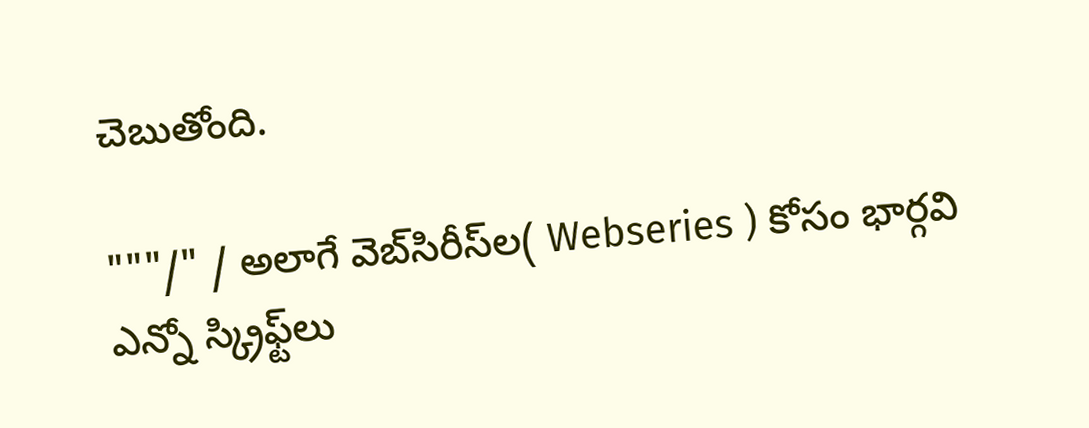చెబుతోంది.

"""/" / అలాగే వెబ్‌సిరీస్‌ల( Webseries ) కోసం భార్గవి ఎన్నో స్క్రిఫ్ట్‌లు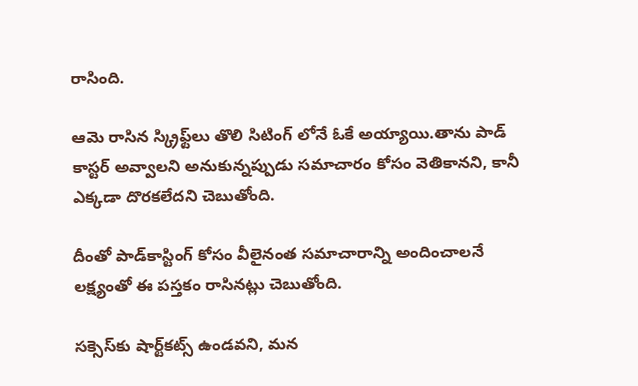రాసింది.

ఆమె రాసిన స్క్రిఫ్ట్‌లు తొలి సిటింగ్ లోనే ఓకే అయ్యాయి.తాను పాడ్ కాస్టర్ అవ్వాలని అనుకున్నప్పుడు సమాచారం కోసం వెతికానని, కానీ ఎక్కడా దొరకలేదని చెబుతోంది.

దీంతో పాడ్‌కాస్టింగ్ కోసం వీలైనంత సమాచారాన్ని అందించాలనే లక్ష్యంతో ఈ పస్తకం రాసినట్లు చెబుతోంది.

సక్సెస్‌కు షార్ట్‌కట్స్ ఉండవని, మన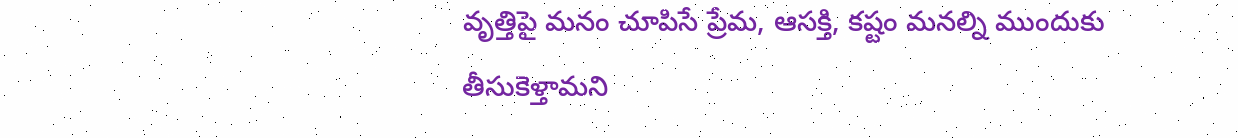వృత్తిపై మనం చూపిసే ప్రేమ, ఆసక్తి, కష్టం మనల్ని ముందుకు తీసుకెళ్తామని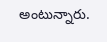అంటున్నారు.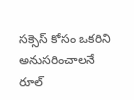సక్సెస్ కోసం ఒకరిని అనుసరించాలనే రూల్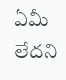ఏమీ లేదని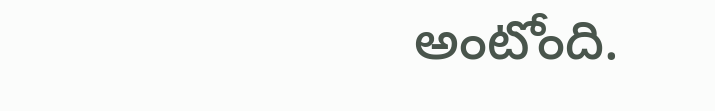అంటోంది.